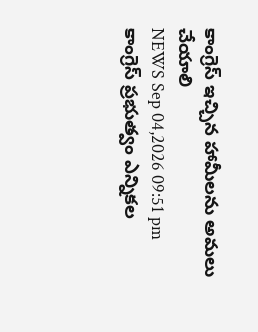కాంగ్రెస్ ఇచ్చిన హామీలను అమలు చేయాలి
NEWS Sep 04,2026 09:51 pm
కాంగ్రెస్ ప్రభుత్వం ఎన్నికల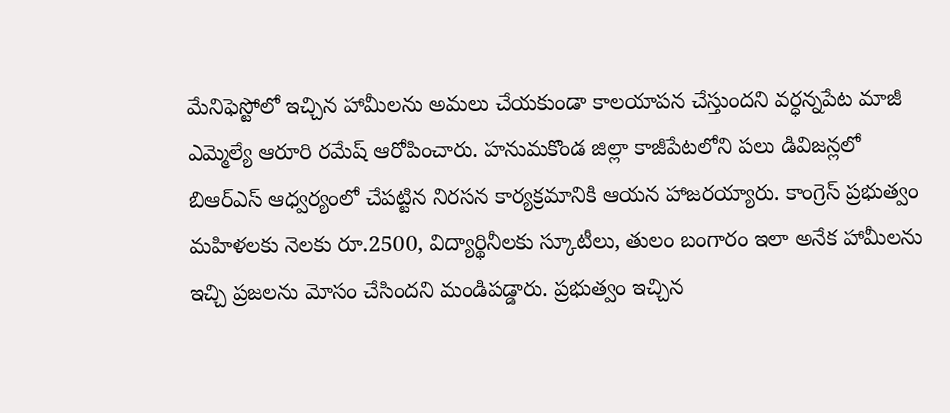మేనిఫెస్టోలో ఇచ్చిన హామీలను అమలు చేయకుండా కాలయాపన చేస్తుందని వర్ధన్నపేట మాజీ ఎమ్మెల్యే ఆరూరి రమేష్ ఆరోపించారు. హనుమకొండ జిల్లా కాజీపేటలోని పలు డివిజన్లలో బిఆర్ఎస్ ఆధ్వర్యంలో చేపట్టిన నిరసన కార్యక్రమానికి ఆయన హాజరయ్యారు. కాంగ్రెస్ ప్రభుత్వం మహిళలకు నెలకు రూ.2500, విద్యార్థినీలకు స్కూటీలు, తులం బంగారం ఇలా అనేక హామీలను ఇచ్చి ప్రజలను మోసం చేసిందని మండిపడ్డారు. ప్రభుత్వం ఇచ్చిన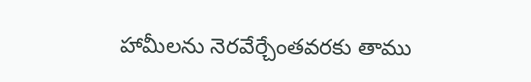హామీలను నెరవేర్చేంతవరకు తాము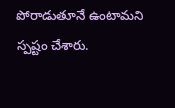పోరాడుతూనే ఉంటామని స్పష్టం చేశారు.